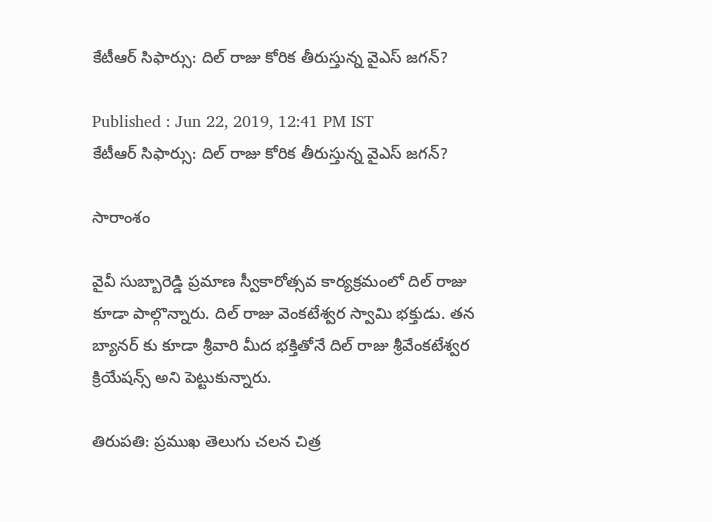కేటీఆర్ సిఫార్సు: దిల్ రాజు కోరిక తీరుస్తున్న వైఎస్ జగన్?

Published : Jun 22, 2019, 12:41 PM IST
కేటీఆర్ సిఫార్సు: దిల్ రాజు కోరిక తీరుస్తున్న వైఎస్ జగన్?

సారాంశం

వైవీ సుబ్బారెడ్డి ప్రమాణ స్వీకారోత్సవ కార్యక్రమంలో దిల్ రాజు కూడా పాల్గొన్నారు. దిల్ రాజు వెంకటేశ్వర స్వామి భక్తుడు. తన బ్యానర్ కు కూడా శ్రీవారి మీద భక్తితోనే దిల్ రాజు శ్రీవేంకటేశ్వర క్రియేషన్స్ అని పెట్టుకున్నారు.

తిరుపతి: ప్రముఖ తెలుగు చలన చిత్ర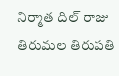నిర్మాత దిల్ రాజు తిరుమల తిరుపతి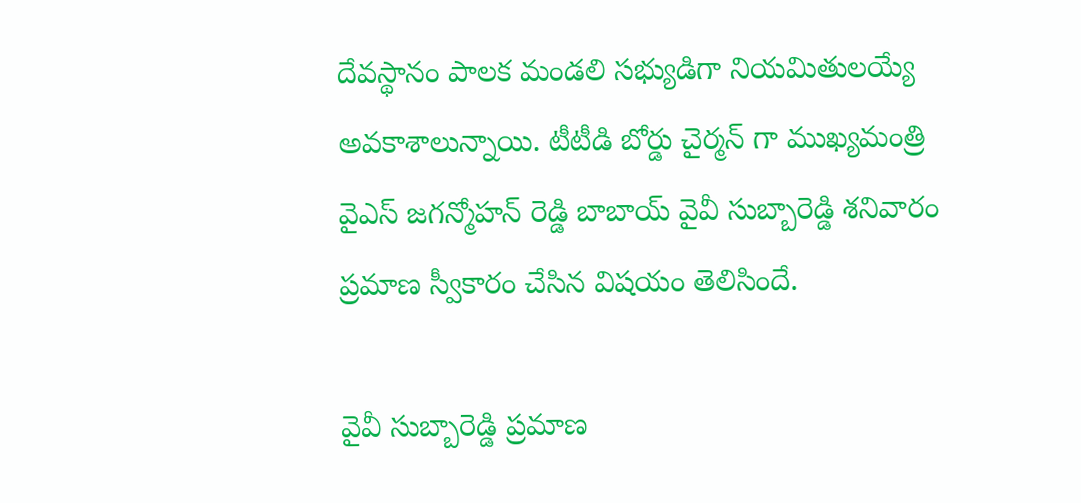దేవస్థానం పాలక మండలి సభ్యుడిగా నియమితులయ్యే అవకాశాలున్నాయి. టీటీడి బోర్డు చైర్మన్ గా ముఖ్యమంత్రి వైఎస్ జగన్మోహన్ రెడ్డి బాబాయ్ వైవీ సుబ్బారెడ్డి శనివారం ప్రమాణ స్వీకారం చేసిన విషయం తెలిసిందే.

వైవీ సుబ్బారెడ్డి ప్రమాణ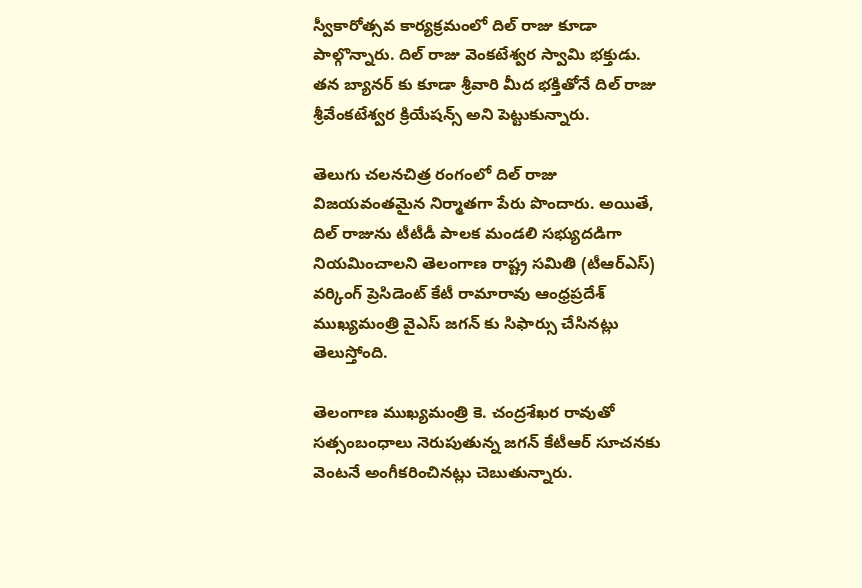స్వీకారోత్సవ కార్యక్రమంలో దిల్ రాజు కూడా పాల్గొన్నారు. దిల్ రాజు వెంకటేశ్వర స్వామి భక్తుడు. తన బ్యానర్ కు కూడా శ్రీవారి మీద భక్తితోనే దిల్ రాజు శ్రీవేంకటేశ్వర క్రియేషన్స్ అని పెట్టుకున్నారు.

తెలుగు చలనచిత్ర రంగంలో దిల్ రాజు విజయవంతమైన నిర్మాతగా పేరు పొందారు. అయితే, దిల్ రాజును టీటీడీ పాలక మండలి సభ్యుదడిగా నియమించాలని తెలంగాణ రాష్ట్ర సమితి (టీఆర్ఎస్) వర్కింగ్ ప్రెసిడెంట్ కేటీ రామారావు ఆంధ్రప్రదేశ్ ముఖ్యమంత్రి వైఎస్ జగన్ కు సిఫార్సు చేసినట్లు తెలుస్తోంది.

తెలంగాణ ముఖ్యమంత్రి కె. చంద్రశేఖర రావుతో సత్సంబంధాలు నెరుపుతున్న జగన్ కేటీఆర్ సూచనకు వెంటనే అంగీకరించినట్లు చెబుతున్నారు.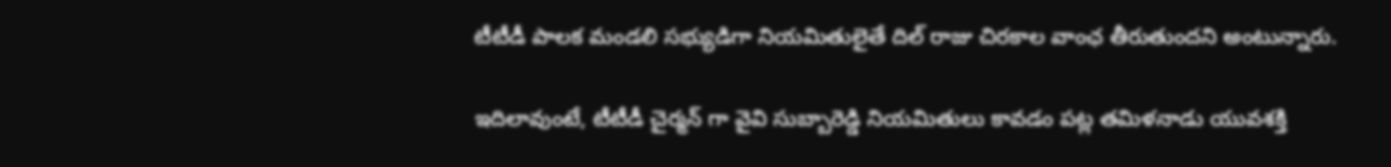టీటీడీ పాలక మండలి సభ్యుడిగా నియమితులైతే దిల్ రాజు చిరకాల వాంఛ తీరుతుందని అంటున్నారు.

ఇదిలావుంటే, టీటీడీ చైర్మన్ గా వైవి సుబ్బారెడ్డి నియమితులు కావడం పట్ల తమిళనాడు యువశక్తి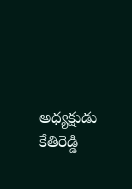అధ్యక్షుడు కేతిరెడ్డి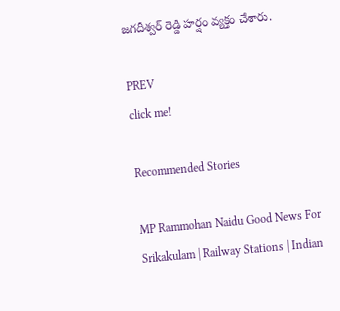జగదీశ్వర్ రెడ్డి హర్షం వ్యక్తం చేశారు.

PREV
click me!

Recommended Stories

MP Rammohan Naidu Good News For Srikakulam | Railway Stations | Indian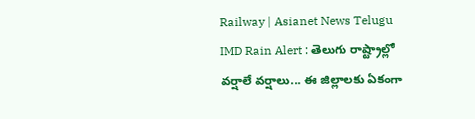Railway | Asianet News Telugu
IMD Rain Alert : తెలుగు రాష్ట్రాల్లో వర్షాలే వర్షాలు... ఈ జిల్లాలకు ఏకంగా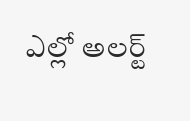ఎల్లో అలర్ట్